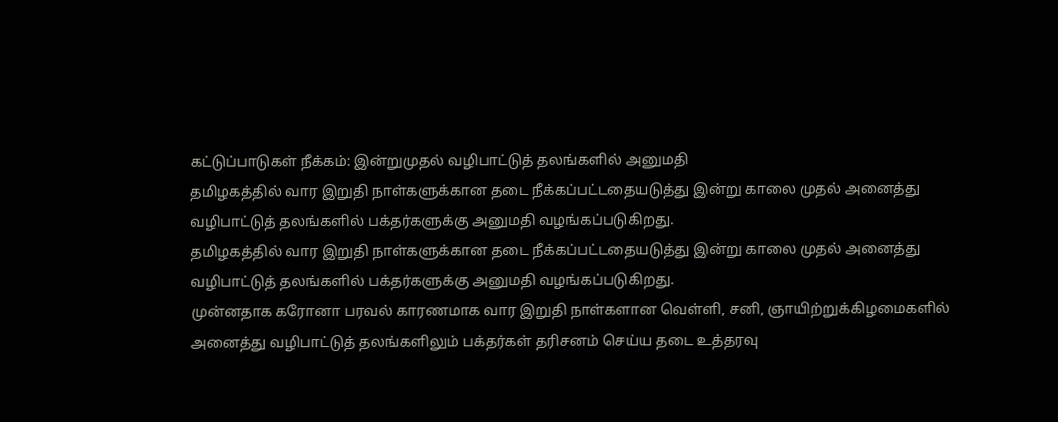கட்டுப்பாடுகள் நீக்கம்: இன்றுமுதல் வழிபாட்டுத் தலங்களில் அனுமதி
தமிழகத்தில் வார இறுதி நாள்களுக்கான தடை நீக்கப்பட்டதையடுத்து இன்று காலை முதல் அனைத்து வழிபாட்டுத் தலங்களில் பக்தர்களுக்கு அனுமதி வழங்கப்படுகிறது.
தமிழகத்தில் வார இறுதி நாள்களுக்கான தடை நீக்கப்பட்டதையடுத்து இன்று காலை முதல் அனைத்து வழிபாட்டுத் தலங்களில் பக்தர்களுக்கு அனுமதி வழங்கப்படுகிறது.
முன்னதாக கரோனா பரவல் காரணமாக வார இறுதி நாள்களான வெள்ளி, சனி, ஞாயிற்றுக்கிழமைகளில் அனைத்து வழிபாட்டுத் தலங்களிலும் பக்தர்கள் தரிசனம் செய்ய தடை உத்தரவு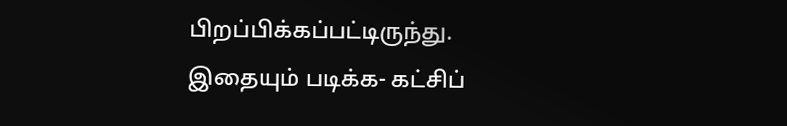பிறப்பிக்கப்பட்டிருந்து.
இதையும் படிக்க- கட்சிப்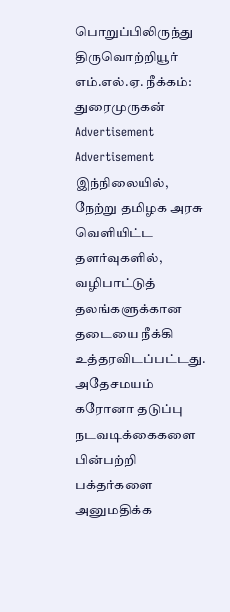பொறுப்பிலிருந்து திருவொற்றியூர் எம்.எல்.ஏ. நீக்கம்: துரைமுருகன்
Advertisement
Advertisement
இந்நிலையில், நேற்று தமிழக அரசு வெளியிட்ட தளர்வுகளில், வழிபாட்டுத் தலங்களுக்கான தடையை நீக்கி உத்தரவிடப்பட்டது.
அதேசமயம் கரோனா தடுப்பு நடவடிக்கைகளை பின்பற்றி பக்தர்களை அனுமதிக்க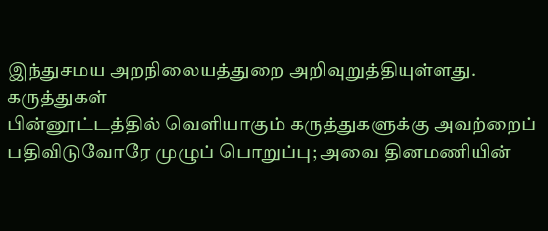இந்துசமய அறநிலையத்துறை அறிவுறுத்தியுள்ளது.
கருத்துகள்
பின்னூட்டத்தில் வெளியாகும் கருத்துகளுக்கு அவற்றைப் பதிவிடுவோரே முழுப் பொறுப்பு; அவை தினமணியின்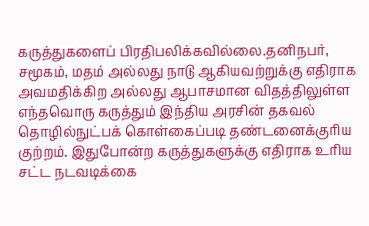கருத்துகளைப் பிரதிபலிக்கவில்லை.தனிநபர், சமூகம், மதம் அல்லது நாடு ஆகியவற்றுக்கு எதிராக அவமதிக்கிற அல்லது ஆபாசமான விதத்திலுள்ள எந்தவொரு கருத்தும் இந்திய அரசின் தகவல் தொழில்நுட்பக் கொள்கைப்படி தண்டனைக்குரிய குற்றம். இதுபோன்ற கருத்துகளுக்கு எதிராக உரிய சட்ட நடவடிக்கை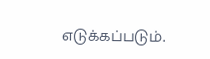எடுக்கப்படும்.